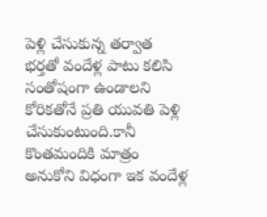పెళ్లి చేసుకున్న తర్వాత భర్తతో వందేళ్ల పాటు కలిసి సంతోషంగా ఉండాలని కోరికతోనే ప్రతి యువతి పెళ్లి చేసుకుంటుంది.కానీ కొంతమందికి మాత్రం అనుకోని విధంగా ఇక వందేళ్ల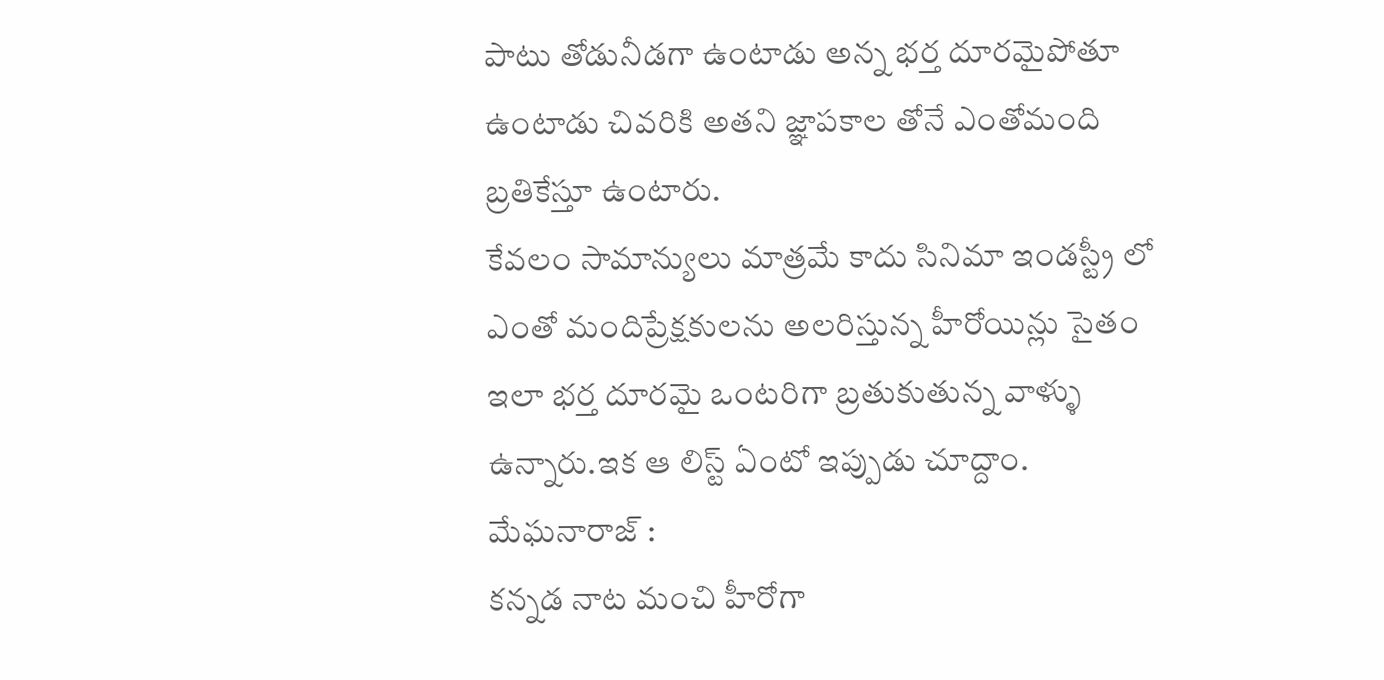పాటు తోడునీడగా ఉంటాడు అన్న భర్త దూరమైపోతూ ఉంటాడు చివరికి అతని జ్ఞాపకాల తోనే ఎంతోమంది బ్రతికేస్తూ ఉంటారు.
కేవలం సామాన్యులు మాత్రమే కాదు సినిమా ఇండస్ట్రీ లో ఎంతో మందిప్రేక్షకులను అలరిస్తున్న హీరోయిన్లు సైతం ఇలా భర్త దూరమై ఒంటరిగా బ్రతుకుతున్న వాళ్ళు ఉన్నారు.ఇక ఆ లిస్ట్ ఏంటో ఇప్పుడు చూద్దాం.
మేఘనారాజ్ :
కన్నడ నాట మంచి హీరోగా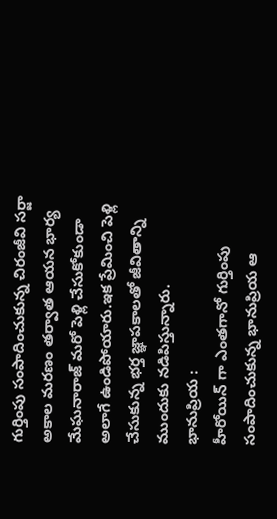గుర్తింపు సంపాదించుకున్న చిరంజీవి సర్జా అకాల మరణం తర్వాత ఆయన భార్య మేఘనారాజ్ మరో పెళ్లి చేసుకోకుండా అలాగే ఉండిపోయారు.ఇక ప్రేమించి పెళ్లి చేసుకున్న భర్త జ్ఞాపకాలతో జీవితాన్ని ముందుకు నడిపిస్తున్నారు.
భానుప్రియ :
హీరోయిన్ గా ఎంతగానో గుర్తింపు సంపాదించుకున్న భానుప్రియ ఆ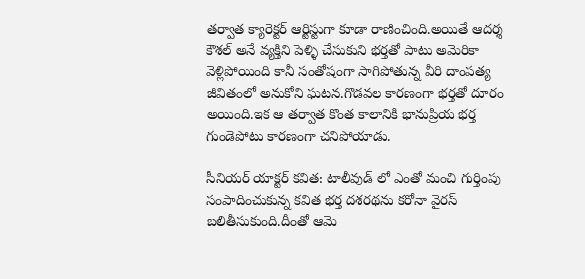తర్వాత క్యారెక్టర్ ఆర్టిస్టుగా కూడా రాణించింది.అయితే ఆదర్శ కౌశల్ అనే వ్యక్తిని పెళ్ళి చేసుకుని భర్తతో పాటు అమెరికా వెళ్లిపోయింది కానీ సంతోషంగా సాగిపోతున్న వీరి దాంపత్య జీవితంలో అనుకోని ఘటన.గొడవల కారణంగా భర్తతో దూరం అయింది.ఇక ఆ తర్వాత కొంత కాలానికి భానుప్రియ భర్త గుండెపోటు కారణంగా చనిపోయాడు.

సీనియర్ యాక్టర్ కవిత: టాలీవుడ్ లో ఎంతో మంచి గుర్తింపు సంపాదించుకున్న కవిత భర్త దశరథను కరోనా వైరస్ బలితీసుకుంది.దీంతో ఆమె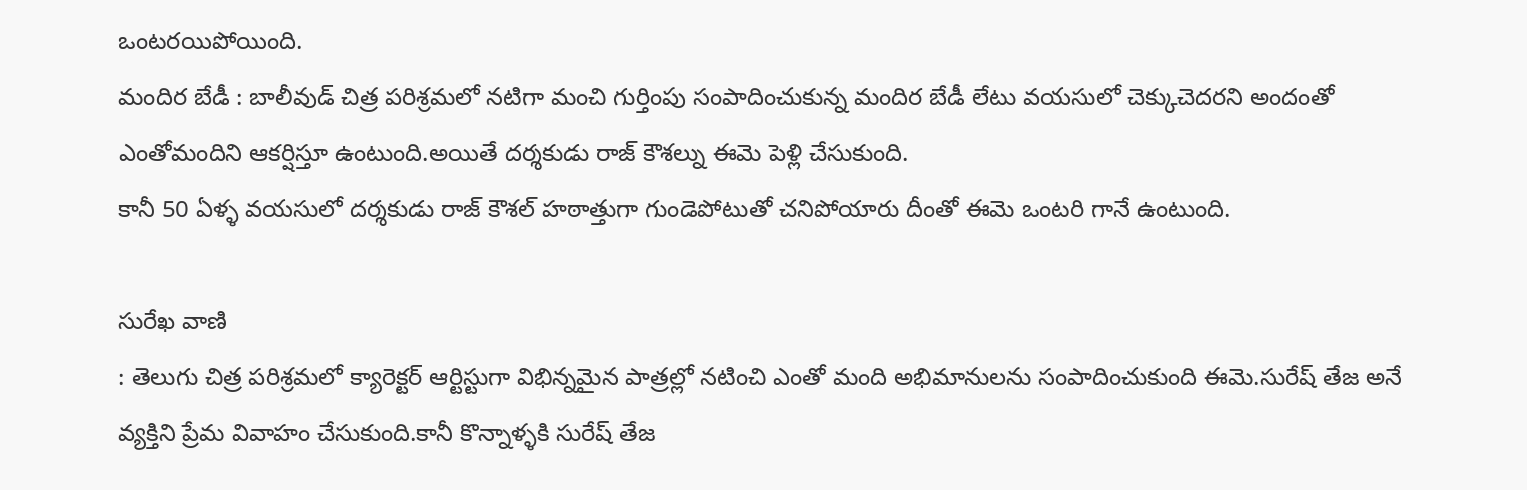ఒంటరయిపోయింది.
మందిర బేడీ : బాలీవుడ్ చిత్ర పరిశ్రమలో నటిగా మంచి గుర్తింపు సంపాదించుకున్న మందిర బేడీ లేటు వయసులో చెక్కుచెదరని అందంతో ఎంతోమందిని ఆకర్షిస్తూ ఉంటుంది.అయితే దర్శకుడు రాజ్ కౌశల్ను ఈమె పెళ్లి చేసుకుంది.
కానీ 50 ఏళ్ళ వయసులో దర్శకుడు రాజ్ కౌశల్ హఠాత్తుగా గుండెపోటుతో చనిపోయారు దీంతో ఈమె ఒంటరి గానే ఉంటుంది.

సురేఖ వాణి
: తెలుగు చిత్ర పరిశ్రమలో క్యారెక్టర్ ఆర్టిస్టుగా విభిన్నమైన పాత్రల్లో నటించి ఎంతో మంది అభిమానులను సంపాదించుకుంది ఈమె.సురేష్ తేజ అనే వ్యక్తిని ప్రేమ వివాహం చేసుకుంది.కానీ కొన్నాళ్ళకి సురేష్ తేజ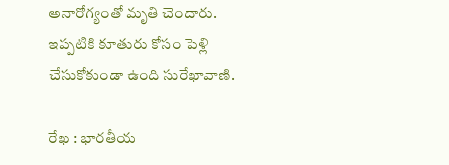అనారోగ్యంతో మృతి చెందారు.
ఇప్పటికి కూతురు కోసం పెళ్లి చేసుకోకుండా ఉంది సురేఖావాణి.

రేఖ : భారతీయ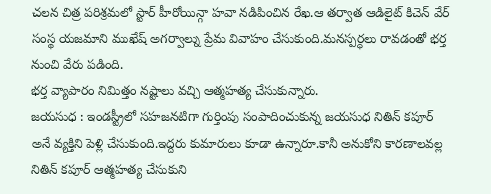చలన చిత్ర పరిశ్రమలో స్టార్ హీరోయిన్గా హవా నడిపించిన రేఖ.ఆ తర్వాత ఆడిలైట్ కిచెన్ వేర్ సంస్థ యజమాని ముఖేష్ అగర్వాల్ను ప్రేమ వివాహం చేసుకుంది.మనస్పర్ధలు రావడంతో భర్త నుంచి వేరు పడింది.
భర్త వ్యాపారం నిమిత్తం నష్టాలు వచ్చి ఆత్మహత్య చేసుకున్నారు.
జయసుధ : ఇండస్ట్రీలో సహజనటిగా గుర్తింపు సంపాదించుకున్న జయసుధ నితిన్ కపూర్ అనే వ్యక్తిని పెళ్లి చేసుకుంది.ఇద్దరు కుమారులు కూడా ఉన్నారూ.కానీ అనుకోని కారణాలవల్ల నితిన్ కపూర్ ఆత్మహత్య చేసుకుని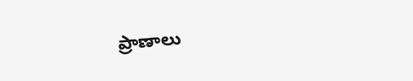ప్రాణాలు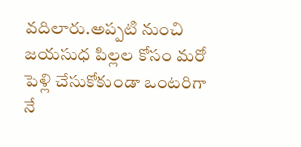వదిలారు.అప్పటి నుంచి జయసుధ పిల్లల కోసం మరో పెళ్లి చేసుకోకుండా ఒంటరిగా నే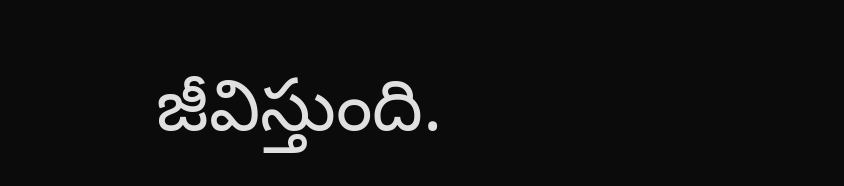జీవిస్తుంది.